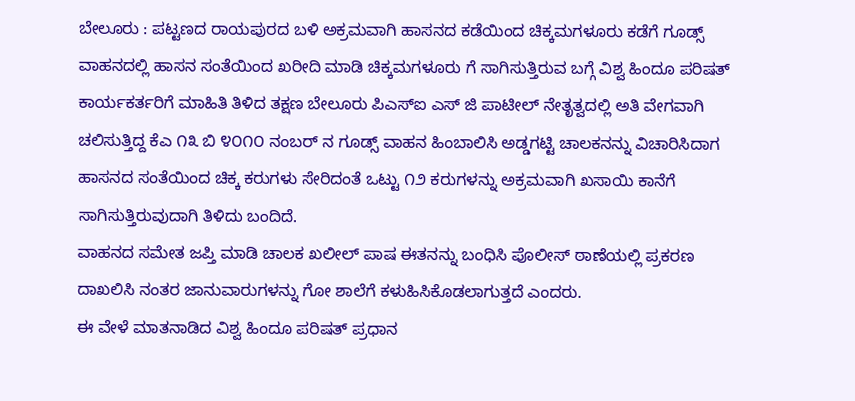ಬೇಲೂರು : ಪಟ್ಟಣದ ರಾಯಪುರದ ಬಳಿ ಅಕ್ರಮವಾಗಿ ಹಾಸನದ ಕಡೆಯಿಂದ ಚಿಕ್ಕಮಗಳೂರು ಕಡೆಗೆ ಗೂಡ್ಸ್ ವಾಹನದಲ್ಲಿ ಹಾಸನ ಸಂತೆಯಿಂದ ಖರೀದಿ ಮಾಡಿ ಚಿಕ್ಕಮಗಳೂರು ಗೆ ಸಾಗಿಸುತ್ತಿರುವ ಬಗ್ಗೆ ವಿಶ್ವ ಹಿಂದೂ ಪರಿಷತ್ ಕಾರ್ಯಕರ್ತರಿಗೆ ಮಾಹಿತಿ ತಿಳಿದ ತಕ್ಷಣ ಬೇಲೂರು ಪಿಎಸ್ಐ ಎಸ್ ಜಿ ಪಾಟೀಲ್ ನೇತೃತ್ವದಲ್ಲಿ ಅತಿ ವೇಗವಾಗಿ ಚಲಿಸುತ್ತಿದ್ದ ಕೆಎ ೧೩ ಬಿ ೪೦೧೦ ನಂಬರ್ ನ ಗೂಡ್ಸ್ ವಾಹನ ಹಿಂಬಾಲಿಸಿ ಅಡ್ಡಗಟ್ಟಿ ಚಾಲಕನನ್ನು ವಿಚಾರಿಸಿದಾಗ ಹಾಸನದ ಸಂತೆಯಿಂದ ಚಿಕ್ಕ ಕರುಗಳು ಸೇರಿದಂತೆ ಒಟ್ಟು ೧೨ ಕರುಗಳನ್ನು ಅಕ್ರಮವಾಗಿ ಖಸಾಯಿ ಕಾನೆಗೆ ಸಾಗಿಸುತ್ತಿರುವುದಾಗಿ ತಿಳಿದು ಬಂದಿದೆ.
ವಾಹನದ ಸಮೇತ ಜಪ್ತಿ ಮಾಡಿ ಚಾಲಕ ಖಲೀಲ್ ಪಾಷ ಈತನನ್ನು ಬಂಧಿಸಿ ಪೊಲೀಸ್ ಠಾಣೆಯಲ್ಲಿ ಪ್ರಕರಣ ದಾಖಲಿಸಿ ನಂತರ ಜಾನುವಾರುಗಳನ್ನು ಗೋ ಶಾಲೆಗೆ ಕಳುಹಿಸಿಕೊಡಲಾಗುತ್ತದೆ ಎಂದರು.
ಈ ವೇಳೆ ಮಾತನಾಡಿದ ವಿಶ್ವ ಹಿಂದೂ ಪರಿಷತ್ ಪ್ರಧಾನ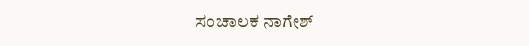ಸಂಚಾಲಕ ನಾಗೇಶ್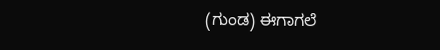(ಗುಂಡ) ಈಗಾಗಲೆ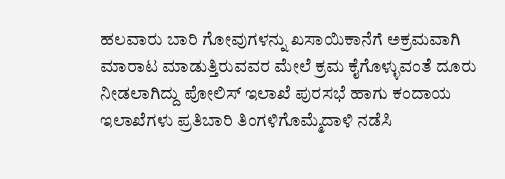ಹಲವಾರು ಬಾರಿ ಗೋವುಗಳನ್ನು ಖಸಾಯಿಕಾನೆಗೆ ಅಕ್ರಮವಾಗಿ ಮಾರಾಟ ಮಾಡುತ್ತಿರುವವರ ಮೇಲೆ ಕ್ರಮ ಕೈಗೊಳ್ಳುವಂತೆ ದೂರು ನೀಡಲಾಗಿದ್ದು ಪೋಲಿಸ್ ಇಲಾಖೆ ಪುರಸಭೆ ಹಾಗು ಕಂದಾಯ ಇಲಾಖೆಗಳು ಪ್ರತಿಬಾರಿ ತಿಂಗಳಿಗೊಮ್ಮೆದಾಳಿ ನಡೆಸಿ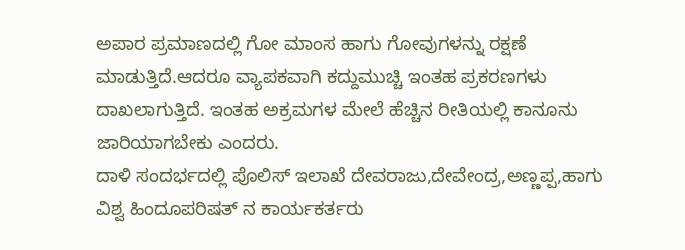ಅಪಾರ ಪ್ರಮಾಣದಲ್ಲಿ ಗೋ ಮಾಂಸ ಹಾಗು ಗೋವುಗಳನ್ನು ರಕ್ಷಣೆ ಮಾಡುತ್ತಿದೆ.ಆದರೂ ವ್ಯಾಪಕವಾಗಿ ಕದ್ದುಮುಚ್ಚಿ ಇಂತಹ ಪ್ರಕರಣಗಳು ದಾಖಲಾಗುತ್ತಿದೆ. ಇಂತಹ ಅಕ್ರಮಗಳ ಮೇಲೆ ಹೆಚ್ಚಿನ ರೀತಿಯಲ್ಲಿ ಕಾನೂನು ಜಾರಿಯಾಗಬೇಕು ಎಂದರು.
ದಾಳಿ ಸಂದರ್ಭದಲ್ಲಿ ಪೊಲಿಸ್ ಇಲಾಖೆ ದೇವರಾಜು,ದೇವೇಂದ್ರ,ಅಣ್ಣಪ್ಪ,ಹಾಗು ವಿಶ್ವ ಹಿಂದೂಪರಿಷತ್ ನ ಕಾರ್ಯಕರ್ತರು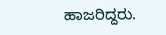ಹಾಜರಿದ್ದರು.